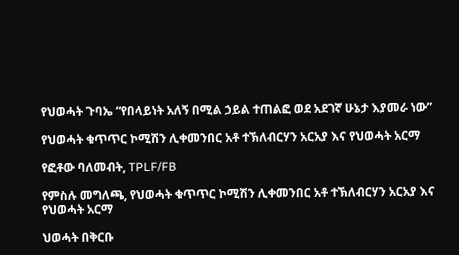የህወሓት ጉባኤ “የበላይነት አለኝ በሚል ኃይል ተጠልፎ ወደ አደገኛ ሁኔታ እያመራ ነው”

የህወሓት ቁጥጥር ኮሚሽን ሊቀመንበር አቶ ተኽለብርሃን አርአያ እና የህወሓት አርማ

የፎቶው ባለመብት, TPLF/FB

የምስሉ መግለጫ, የህወሓት ቁጥጥር ኮሚሽን ሊቀመንበር አቶ ተኽለብርሃን አርአያ እና የህወሓት አርማ

ህወሓት በቅርቡ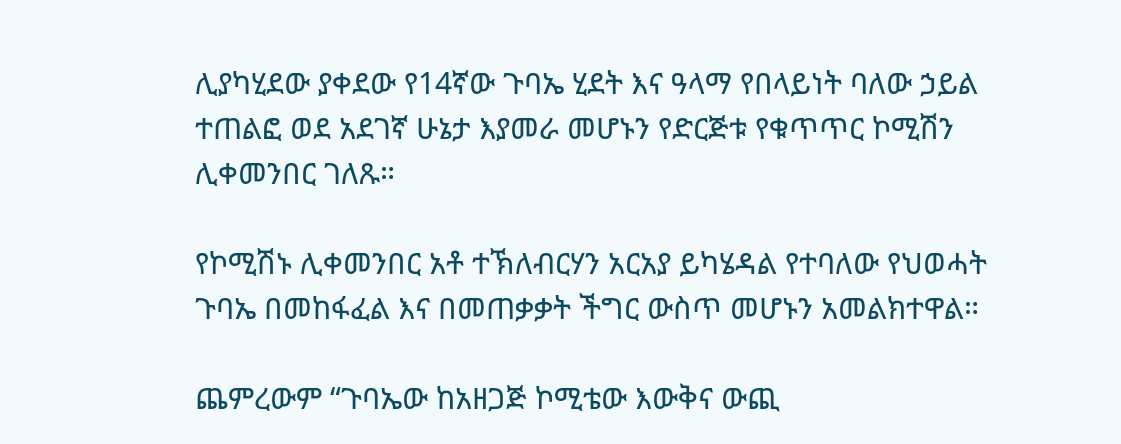ሊያካሂደው ያቀደው የ14ኛው ጉባኤ ሂደት እና ዓላማ የበላይነት ባለው ኃይል ተጠልፎ ወደ አደገኛ ሁኔታ እያመራ መሆኑን የድርጅቱ የቁጥጥር ኮሚሽን ሊቀመንበር ገለጹ።

የኮሚሽኑ ሊቀመንበር አቶ ተኽለብርሃን አርአያ ይካሄዳል የተባለው የህወሓት ጉባኤ በመከፋፈል እና በመጠቃቃት ችግር ውስጥ መሆኑን አመልክተዋል።

ጨምረውም “ጉባኤው ከአዘጋጅ ኮሚቴው እውቅና ውጪ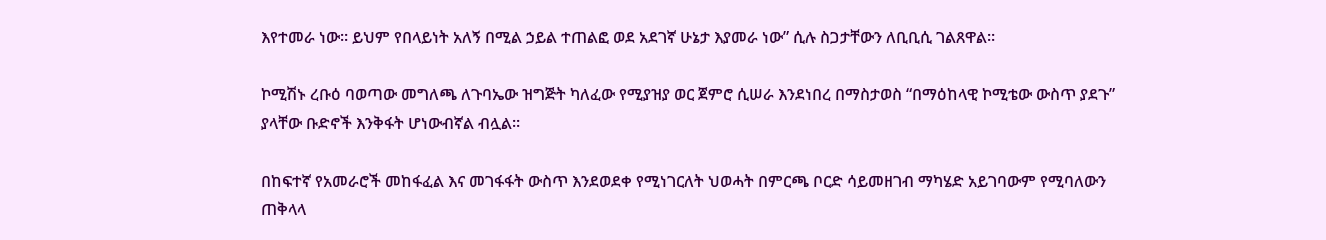እየተመራ ነው። ይህም የበላይነት አለኝ በሚል ኃይል ተጠልፎ ወደ አደገኛ ሁኔታ እያመራ ነው” ሲሉ ስጋታቸውን ለቢቢሲ ገልጸዋል።

ኮሚሽኑ ረቡዕ ባወጣው መግለጫ ለጉባኤው ዝግጅት ካለፈው የሚያዝያ ወር ጀምሮ ሲሠራ እንደነበረ በማስታወስ “በማዕከላዊ ኮሚቴው ውስጥ ያደጉ” ያላቸው ቡድኖች እንቅፋት ሆነውብኛል ብሏል።

በከፍተኛ የአመራሮች መከፋፈል እና መገፋፋት ውስጥ እንደወደቀ የሚነገርለት ህወሓት በምርጫ ቦርድ ሳይመዘገብ ማካሄድ አይገባውም የሚባለውን ጠቅላላ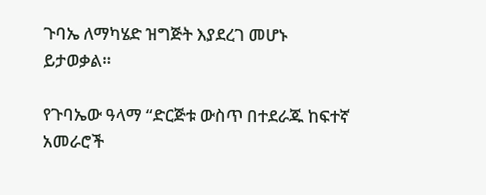ጉባኤ ለማካሄድ ዝግጅት እያደረገ መሆኑ ይታወቃል።

የጉባኤው ዓላማ “ድርጅቱ ውስጥ በተደራጁ ከፍተኛ አመራሮች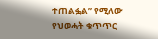ተጠልፏል” የሚለው የህወሓት ቁጥጥር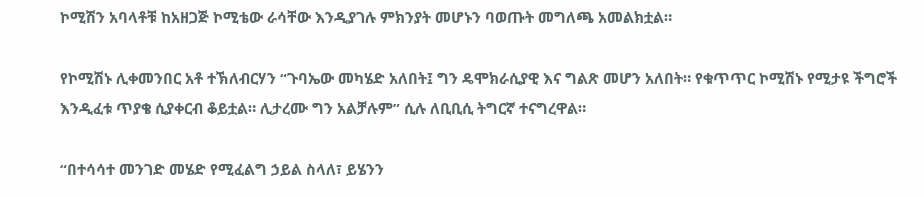ኮሚሽን አባላቶቹ ከአዘጋጅ ኮሚቴው ራሳቸው እንዲያገሉ ምክንያት መሆኑን ባወጡት መግለጫ አመልክቷል።

የኮሚሽኑ ሊቀመንበር አቶ ተኽለብርሃን “ጉባኤው መካሄድ አለበት፤ ግን ዴሞክራሲያዊ እና ግልጽ መሆን አለበት። የቁጥጥር ኮሚሽኑ የሚታዩ ችግሮች እንዲፈቱ ጥያቄ ሲያቀርብ ቆይቷል። ሊታረሙ ግን አልቻሉም” ሲሉ ለቢቢሲ ትግርኛ ተናግረዋል።

“በተሳሳተ መንገድ መሄድ የሚፈልግ ኃይል ስላለ፣ ይሄንን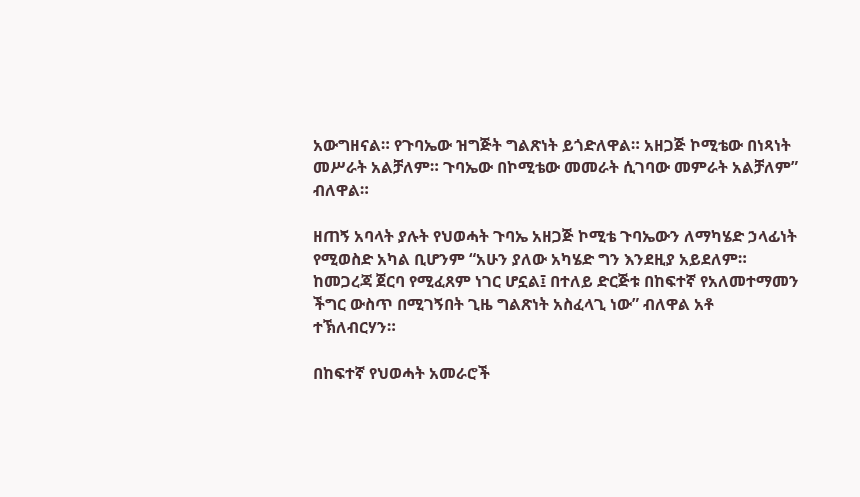አውግዘናል። የጉባኤው ዝግጅት ግልጽነት ይጎድለዋል። አዘጋጅ ኮሚቴው በነጻነት መሥራት አልቻለም። ጉባኤው በኮሚቴው መመራት ሲገባው መምራት አልቻለም” ብለዋል።

ዘጠኝ አባላት ያሉት የህወሓት ጉባኤ አዘጋጅ ኮሚቴ ጉባኤውን ለማካሄድ ኃላፊነት የሚወስድ አካል ቢሆንም “አሁን ያለው አካሄድ ግን እንደዚያ አይደለም። ከመጋረጃ ጀርባ የሚፈጸም ነገር ሆኗል፤ በተለይ ድርጅቱ በከፍተኛ የአለመተማመን ችግር ውስጥ በሚገኝበት ጊዜ ግልጽነት አስፈላጊ ነው” ብለዋል አቶ ተኽለብርሃን።

በከፍተኛ የህወሓት አመራሮች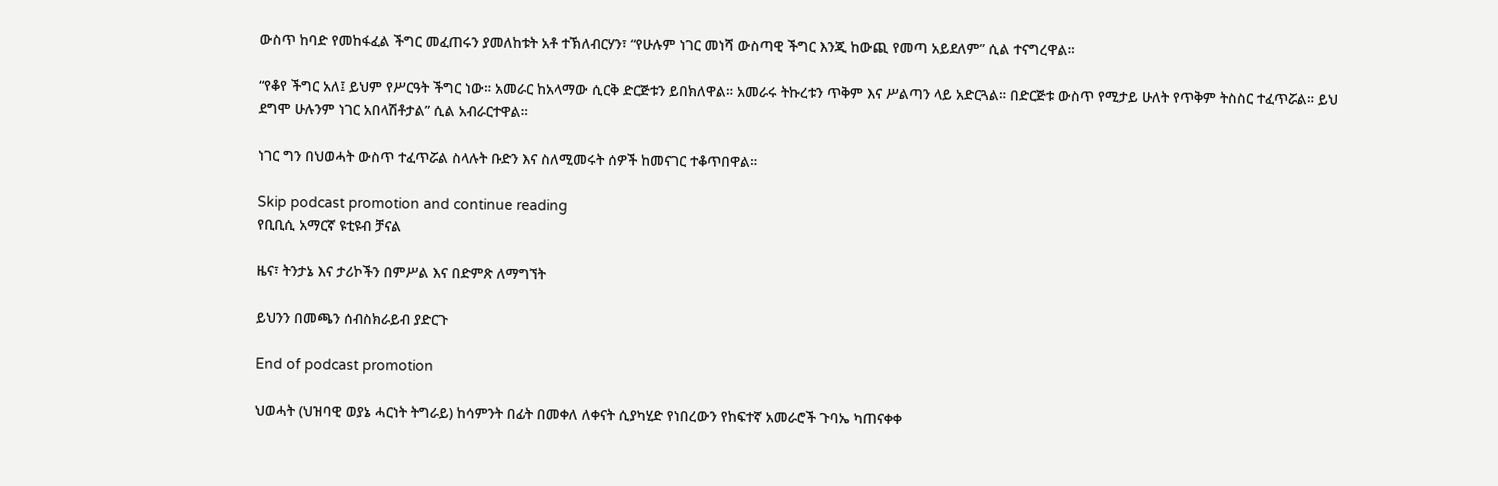ውስጥ ከባድ የመከፋፈል ችግር መፈጠሩን ያመለከቱት አቶ ተኽለብርሃን፣ “የሁሉም ነገር መነሻ ውስጣዊ ችግር እንጂ ከውጪ የመጣ አይደለም” ሲል ተናግረዋል።

“የቆየ ችግር አለ፤ ይህም የሥርዓት ችግር ነው። አመራር ከአላማው ሲርቅ ድርጅቱን ይበክለዋል። አመራሩ ትኩረቱን ጥቅም እና ሥልጣን ላይ አድርጓል። በድርጅቱ ውስጥ የሚታይ ሁለት የጥቅም ትስስር ተፈጥሯል። ይህ ደግሞ ሁሉንም ነገር አበላሽቶታል” ሲል አብራርተዋል።

ነገር ግን በህወሓት ውስጥ ተፈጥሯል ስላሉት ቡድን እና ስለሚመሩት ሰዎች ከመናገር ተቆጥበዋል።

Skip podcast promotion and continue reading
የቢቢሲ አማርኛ ዩቲዩብ ቻናል

ዜና፣ ትንታኔ እና ታሪኮችን በምሥል እና በድምጽ ለማግኘት

ይህንን በመጫን ሰብስክራይብ ያድርጉ

End of podcast promotion

ህወሓት (ህዝባዊ ወያኔ ሓርነት ትግራይ) ከሳምንት በፊት በመቀለ ለቀናት ሲያካሂድ የነበረውን የከፍተኛ አመራሮች ጉባኤ ካጠናቀቀ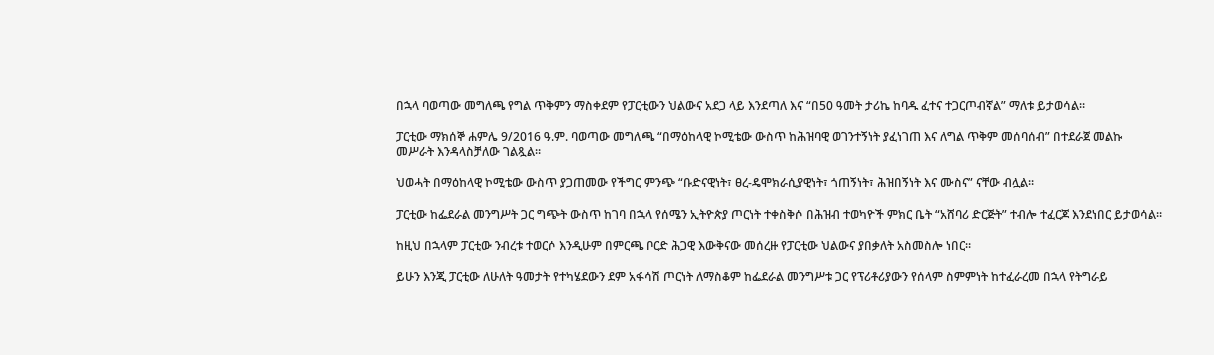በኋላ ባወጣው መግለጫ የግል ጥቅምን ማስቀደም የፓርቲውን ህልውና አደጋ ላይ እንደጣለ እና “በ50 ዓመት ታሪኬ ከባዱ ፈተና ተጋርጦብኛል” ማለቱ ይታወሳል።

ፓርቲው ማክሰኞ ሐምሌ 9/2016 ዓ.ም. ባወጣው መግለጫ “በማዕከላዊ ኮሚቴው ውስጥ ከሕዝባዊ ወገንተኝነት ያፈነገጠ እና ለግል ጥቅም መሰባሰብ” በተደራጀ መልኩ መሥራት እንዳላስቻለው ገልጿል።

ህወሓት በማዕከላዊ ኮሚቴው ውስጥ ያጋጠመው የችግር ምንጭ “ቡድናዊነት፣ ፀረ-ዴሞክራሲያዊነት፣ ጎጠኝነት፣ ሕዝበኝነት እና ሙስና” ናቸው ብሏል።

ፓርቲው ከፌደራል መንግሥት ጋር ግጭት ውስጥ ከገባ በኋላ የሰሜን ኢትዮጵያ ጦርነት ተቀስቅሶ በሕዝብ ተወካዮች ምክር ቤት “አሸባሪ ድርጅት” ተብሎ ተፈርጆ እንደነበር ይታወሳል።

ከዚህ በኋላም ፓርቲው ንብረቱ ተወርሶ እንዲሁም በምርጫ ቦርድ ሕጋዊ እውቅናው መሰረዙ የፓርቲው ህልውና ያበቃለት አስመስሎ ነበር።

ይሁን እንጂ ፓርቲው ለሁለት ዓመታት የተካሄደውን ደም አፋሳሽ ጦርነት ለማስቆም ከፌደራል መንግሥቱ ጋር የፕሪቶሪያውን የሰላም ስምምነት ከተፈራረመ በኋላ የትግራይ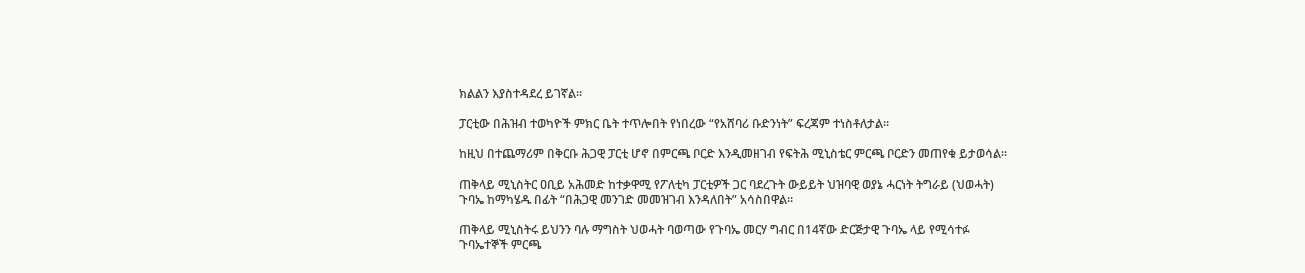ክልልን እያስተዳደረ ይገኛል።

ፓርቲው በሕዝብ ተወካዮች ምክር ቤት ተጥሎበት የነበረው “የአሸባሪ ቡድንነት” ፍረጃም ተነስቶለታል።

ከዚህ በተጨማሪም በቅርቡ ሕጋዊ ፓርቲ ሆኖ በምርጫ ቦርድ እንዲመዘገብ የፍትሕ ሚኒስቴር ምርጫ ቦርድን መጠየቁ ይታወሳል።

ጠቅላይ ሚኒስትር ዐቢይ አሕመድ ከተቃዋሚ የፖለቲካ ፓርቲዎች ጋር ባደረጉት ውይይት ህዝባዊ ወያኔ ሓርነት ትግራይ (ህወሓት) ጉባኤ ከማካሄዱ በፊት “በሕጋዊ መንገድ መመዝገብ እንዳለበት” አሳስበዋል።

ጠቅላይ ሚኒስትሩ ይህንን ባሉ ማግስት ህወሓት ባወጣው የጉባኤ መርሃ ግብር በ14ኛው ድርጅታዊ ጉባኤ ላይ የሚሳተፉ ጉባኤተኞች ምርጫ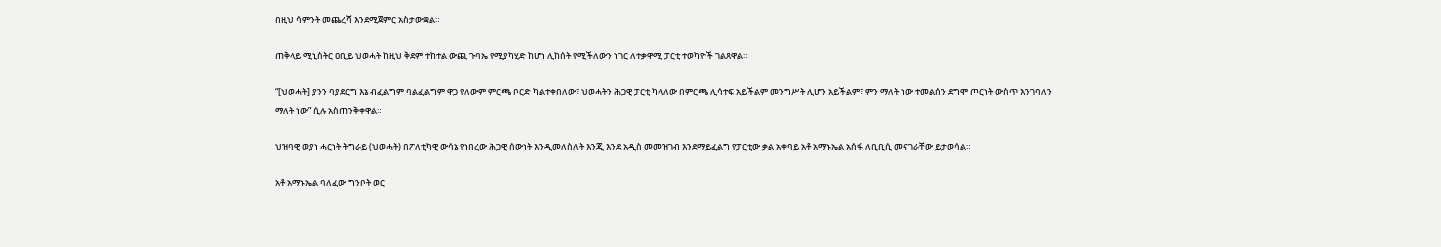በዚህ ሳምንት መጨረሻ እንደሚጀምር አስታውቋል።

ጠቅላይ ሚኒስትር ዐቢይ ህወሓት ከዚህ ቅደም ተከተል ውጪ ጉባኤ የሚያካሂድ ከሆነ ሊከሰት የሚችለውን ነገር ለተቃዋሚ ፓርቲ ተወካዮች ገልጸዋል።

“[ህወሓት] ያንን ባያደርግ እኔ ብፈልግም ባልፈልግም ዋጋ የለውም ምርጫ ቦርድ ካልተቀበለው፣ ህወሓትን ሕጋዊ ፓርቲ ካላለው በምርጫ ሊሳተፍ አይችልም መንግሥት ሊሆን አይችልም፣ ምን ማለት ነው ተመልሰን ደግሞ ጦርነት ውስጥ እንገባለን ማለት ነው” ሲሉ አስጠንቅቀዋል።

ህዝባዊ ወያነ ሓርነት ትግራይ (ህወሓት) በፖለቲካዊ ውሳኔ የነበረው ሕጋዊ ሰውነት እንዲመለስለት እንጂ እንደ አዲስ መመዝገብ እንደማይፈልግ የፓርቲው ቃል አቀባይ አቶ አማኑኤል አሰፋ ለቢቢሲ መናገራቸው ይታወሳል።

አቶ አማኑኤል ባለፈው ግንቦት ወር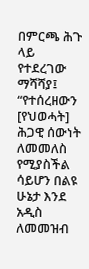በምርጫ ሕጉ ላይ የተደረገው ማሻሻያ፤ “የተሰረዘውን [የህወሓት] ሕጋዊ ሰውነት ለመመለስ የሚያስችል ሳይሆን በልዩ ሁኔታ እንደ አዲስ ለመመዝብ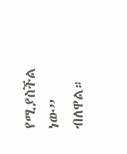የሚያስችል ነው” ብለዋል።